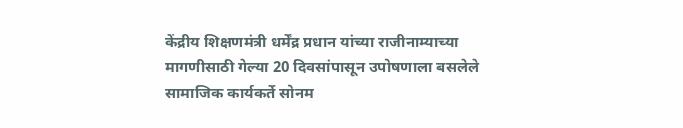केंद्रीय शिक्षणमंत्री धर्मेंद्र प्रधान यांच्या राजीनाम्याच्या मागणीसाठी गेल्या 20 दिवसांपासून उपोषणाला बसलेले सामाजिक कार्यकर्ते सोनम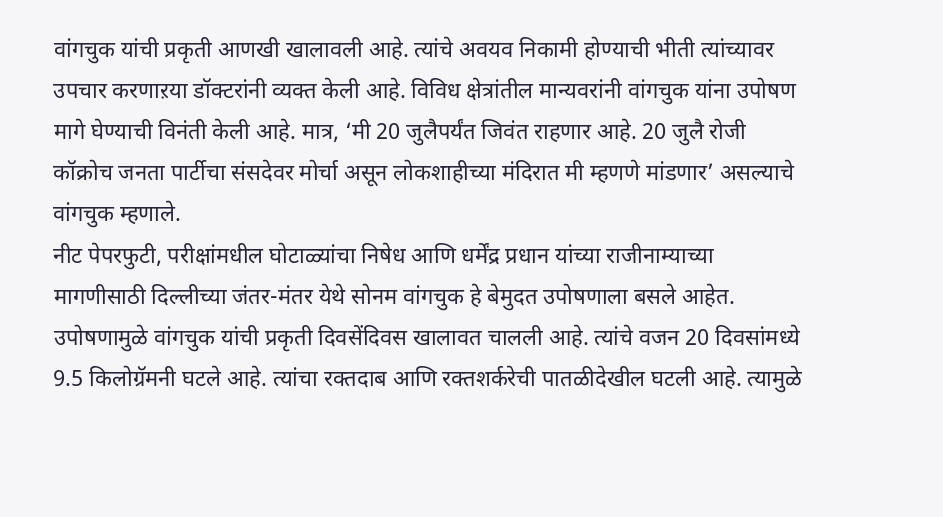वांगचुक यांची प्रकृती आणखी खालावली आहे. त्यांचे अवयव निकामी होण्याची भीती त्यांच्यावर उपचार करणाऱया डॉक्टरांनी व्यक्त केली आहे. विविध क्षेत्रांतील मान्यवरांनी वांगचुक यांना उपोषण मागे घेण्याची विनंती केली आहे. मात्र, ‘मी 20 जुलैपर्यंत जिवंत राहणार आहे. 20 जुलै रोजी कॉक्रोच जनता पार्टीचा संसदेवर मोर्चा असून लोकशाहीच्या मंदिरात मी म्हणणे मांडणार’ असल्याचे वांगचुक म्हणाले.
नीट पेपरफुटी, परीक्षांमधील घोटाळ्यांचा निषेध आणि धर्मेंद्र प्रधान यांच्या राजीनाम्याच्या मागणीसाठी दिल्लीच्या जंतर-मंतर येथे सोनम वांगचुक हे बेमुदत उपोषणाला बसले आहेत. उपोषणामुळे वांगचुक यांची प्रकृती दिवसेंदिवस खालावत चालली आहे. त्यांचे वजन 20 दिवसांमध्ये 9.5 किलोग्रॅमनी घटले आहे. त्यांचा रक्तदाब आणि रक्तशर्करेची पातळीदेखील घटली आहे. त्यामुळे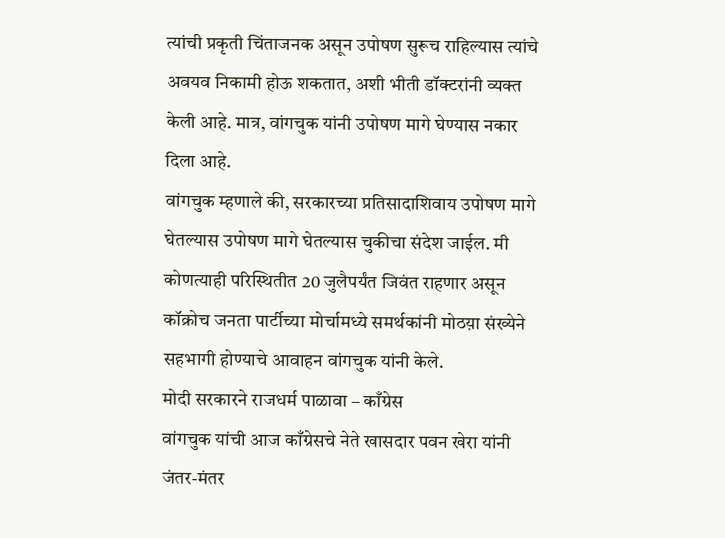त्यांची प्रकृती चिंताजनक असून उपोषण सुरूच राहिल्यास त्यांचे अवयव निकामी होऊ शकतात, अशी भीती डॉक्टरांनी व्यक्त केली आहे. मात्र, वांगचुक यांनी उपोषण मागे घेण्यास नकार दिला आहे.
वांगचुक म्हणाले की, सरकारच्या प्रतिसादाशिवाय उपोषण मागे घेतल्यास उपोषण मागे घेतल्यास चुकीचा संदेश जाईल. मी कोणत्याही परिस्थितीत 20 जुलैपर्यंत जिवंत राहणार असून कॉक्रोच जनता पार्टीच्या मोर्चामध्ये समर्थकांनी मोठय़ा संख्येने सहभागी होण्याचे आवाहन वांगचुक यांनी केले.
मोदी सरकारने राजधर्म पाळावा – काँग्रेस
वांगचुक यांची आज काँग्रेसचे नेते खासदार पवन खेरा यांनी जंतर-मंतर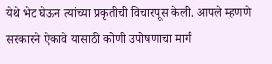येथे भेट घेऊन त्यांच्या प्रकृतीची विचारपूस केली. आपले म्हणणे सरकारने ऐकावे यासाठी कोणी उपोषणाचा मार्ग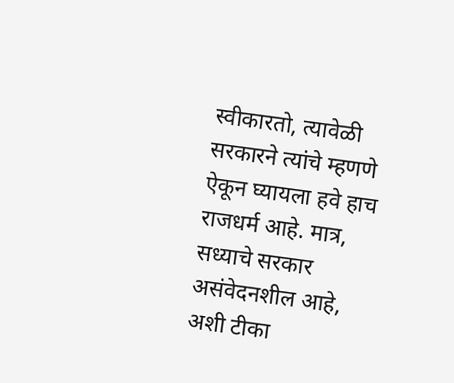स्वीकारतो, त्यावेळी सरकारने त्यांचे म्हणणे ऐकून घ्यायला हवे हाच राजधर्म आहे. मात्र, सध्याचे सरकार असंवेदनशील आहे, अशी टीका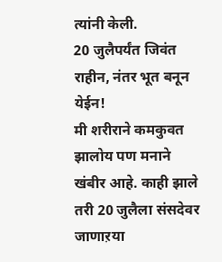त्यांनी केली.
20 जुलैपर्यंत जिवंत राहीन, नंतर भूत बनून येईन!
मी शरीराने कमकुवत झालोय पण मनाने खंबीर आहे. काही झाले तरी 20 जुलैला संसदेवर जाणाऱया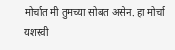मोर्चात मी तुमच्या सोबत असेन. हा मोर्चा यशस्वी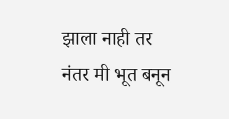झाला नाही तर नंतर मी भूत बनून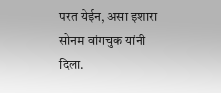परत येईन, असा इशारा सोनम वांगचुक यांनी दिला.